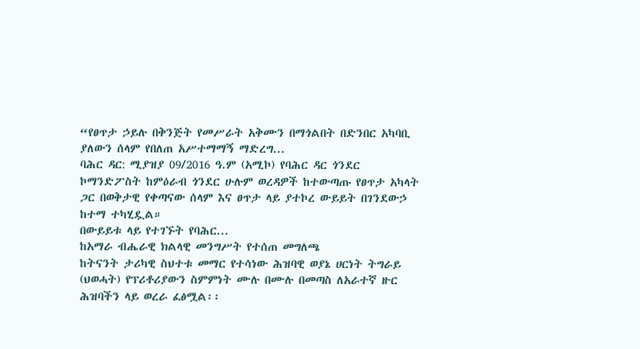“የፀጥታ ኃይሉ በቅንጅት የመሥራት አቅሙን በማጎልበት በድንበር አካባቢ ያለውን ሰላም የበለጠ አሥተማማኝ ማድረግ...
ባሕር ዳር: ሚያዝያ 09/2016 ዓ.ም (አሚኮ) የባሕር ዳር ጎንደር ኮማንድፖስት ከምዕራብ ጎንደር ሁሉም ወረዳዎች ከተውጣጡ የፀጥታ አካላት ጋር በወቅታዊ የቀጣናው ሰላም እና ፀጥታ ላይ ያተኮረ ውይይት በገንደውኃ ከተማ ተካሂዷል።
በውይይቱ ላይ የተገኙት የባሕር...
ከአማራ ብሔራዊ ክልላዊ መንግሥት የተሰጠ መግለጫ
ከትናንት ታሪካዊ ስህተቱ መማር የተሳነው ሕዝባዊ ወያኔ ሀርነት ትግራይ (ህወሓት) የፕሪቶሪያውን ስምምነት ሙሉ በሙሉ በመጣስ ለአራተኛ ዙር ሕዝባችን ላይ ወረራ ፈፅሟል፡፡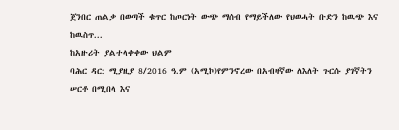ጀንበር ጠልቃ በወጣች ቁጥር ከጦርነት ውጭ ማሰብ የማይችለው የህወሓት ቡድን ከዉጭ እና ከዉስጥ...
ከአዙሪት ያልተላቀቀው ህልም
ባሕር ዳር: ሚያዚያ 8/2016 ዓ.ም (አሚኮ)የምንኖረው በአብዛኛው ለእለት ጉርሱ ያገኛትን ሠርቶ በሚበላ እና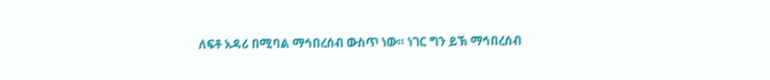ለፍቶ አዳሪ በሚባል ማኅበረሰብ ውስጥ ነው። ነገር ግን ይኽ ማኅበረሰብ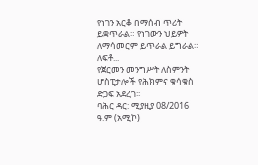የነገን አርቆ በማሰብ ጥሪት ይቋጥራል። የነገውን ህይዎት ለማሳመርም ይጥራል ይግራል። ለፍቶ...
የጀርመን መንግሥት ለስምንት ሆስፒታሎች የሕክምና ቁሳቁስ ድጋፍ አደረገ፡፡
ባሕር ዳር: ሚያዚያ 08/2016 ዓ.ም (አሚኮ)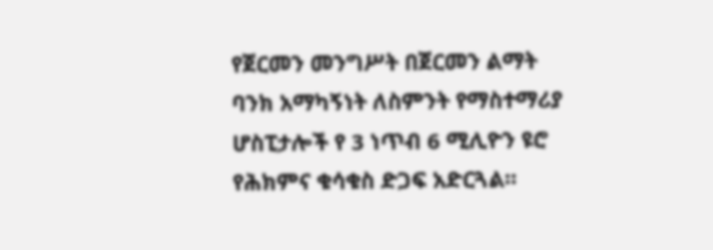የጀርመን መንግሥት በጀርመን ልማት ባንክ አማካኝነት ለስምንት የማስተማሪያ ሆስፒታሎች የ 3 ነጥብ 6 ሚሊዮን ዩሮ የሕክምና ቁሳቁስ ድጋፍ አድርጓል።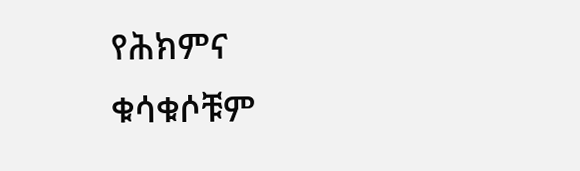የሕክምና ቁሳቁሶቹም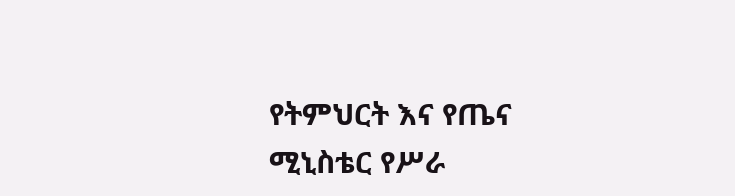የትምህርት እና የጤና ሚኒስቴር የሥራ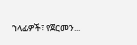ኀላፊዎች፣ የጀርመን...